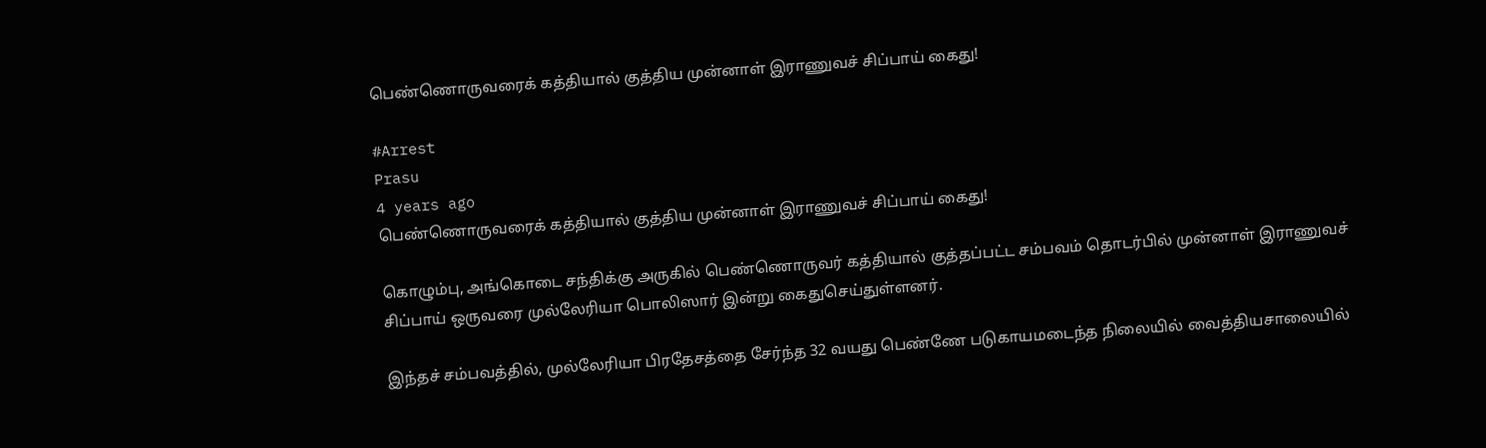பெண்ணொருவரைக் கத்தியால் குத்திய முன்னாள் இராணுவச் சிப்பாய் கைது!

#Arrest
Prasu
4 years ago
பெண்ணொருவரைக் கத்தியால் குத்திய முன்னாள் இராணுவச் சிப்பாய் கைது!

கொழும்பு, அங்கொடை சந்திக்கு அருகில் பெண்ணொருவர் கத்தியால் குத்தப்பட்ட சம்பவம் தொடர்பில் முன்னாள் இராணுவச் சிப்பாய் ஒருவரை முல்லேரியா பொலிஸார் இன்று கைதுசெய்துள்ளனர்.

இந்தச் சம்பவத்தில், முல்லேரியா பிரதேசத்தை சேர்ந்த 32 வயது பெண்ணே படுகாயமடைந்த நிலையில் வைத்தியசாலையில்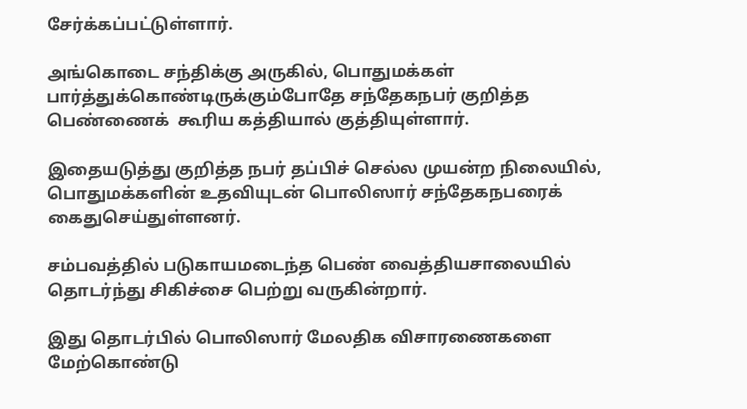சேர்க்கப்பட்டுள்ளார்.

அங்கொடை சந்திக்கு அருகில், பொதுமக்கள் பார்த்துக்கொண்டிருக்கும்போதே சந்தேகநபர் குறித்த பெண்ணைக்  கூரிய கத்தியால் குத்தியுள்ளார்.

இதையடுத்து குறித்த நபர் தப்பிச் செல்ல முயன்ற நிலையில், பொதுமக்களின் உதவியுடன் பொலிஸார் சந்தேகநபரைக் கைதுசெய்துள்ளனர்.

சம்பவத்தில் படுகாயமடைந்த பெண் வைத்தியசாலையில் தொடர்ந்து சிகிச்சை பெற்று வருகின்றார்.

இது தொடர்பில் பொலிஸார் மேலதிக விசாரணைகளை மேற்கொண்டு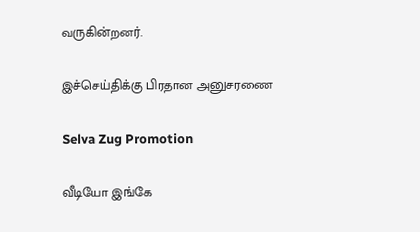வருகின்றனர்.

இச்செய்திக்கு பிரதான அனுசரணை

Selva Zug Promotion

வீடியோ இங்கே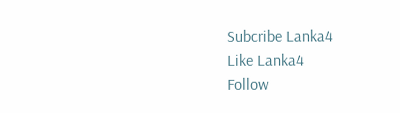Subcribe Lanka4
Like Lanka4
Follow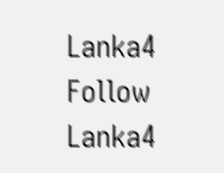Lanka4
Follow Lanka4